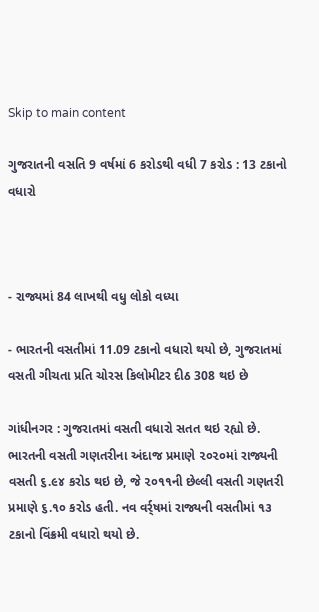Skip to main content

ગુજરાતની વસતિ 9 વર્ષમાં 6 કરોડથી વધી 7 કરોડ : 13 ટકાનો વધારો



- રાજ્યમાં 84 લાખથી વધુ લોકો વધ્યા

- ભારતની વસતીમાં 11.09 ટકાનો વધારો થયો છે, ગુજરાતમાં વસતી ગીચતા પ્રતિ ચોરસ કિલોમીટર દીઠ 308 થઇ છે

ગાંધીનગર : ગુજરાતમાં વસતી વધારો સતત થઇ રહ્યો છે. ભારતની વસતી ગણતરીના અંદાજ પ્રમાણે ૨૦૨૦માં રાજ્યની વસતી ૬.૯૪ કરોડ થઇ છે, જે ૨૦૧૧ની છેલ્લી વસતી ગણતરી પ્રમાણે ૬.૧૦ કરોડ હતી. નવ વર્ર્ષમાં રાજ્યની વસતીમાં ૧૩ ટકાનો વિંક્રમી વધારો થયો છે.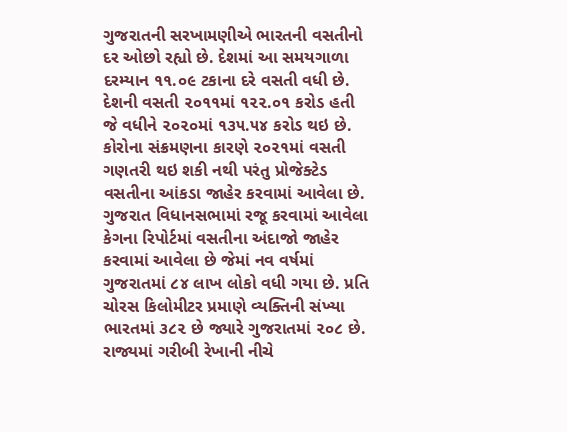ગુજરાતની સરખામણીએ ભારતની વસતીનો દર ઓછો રહ્યો છે. દેશમાં આ સમયગાળા દરમ્યાન ૧૧.૦૯ ટકાના દરે વસતી વધી છે. દેશની વસતી ૨૦૧૧માં ૧૨૨.૦૧ કરોડ હતી જે વધીને ૨૦૨૦માં ૧૩૫.૫૪ કરોડ થઇ છે. કોરોના સંક્રમણના કારણે ૨૦૨૧માં વસતી ગણતરી થઇ શકી નથી પરંતુ પ્રોજેક્ટેડ વસતીના આંકડા જાહેર કરવામાં આવેલા છે. ગુજરાત વિધાનસભામાં રજૂ કરવામાં આવેલા કેગના રિપોર્ટમાં વસતીના અંદાજો જાહેર કરવામાં આવેલા છે જેમાં નવ વર્ષમાં ગુજરાતમાં ૮૪ લાખ લોકો વધી ગયા છે. પ્રતિ ચોરસ કિલોમીટર પ્રમાણે વ્યક્તિની સંખ્યા ભારતમાં ૩૮૨ છે જ્યારે ગુજરાતમાં ૨૦૮ છે. રાજ્યમાં ગરીબી રેખાની નીચે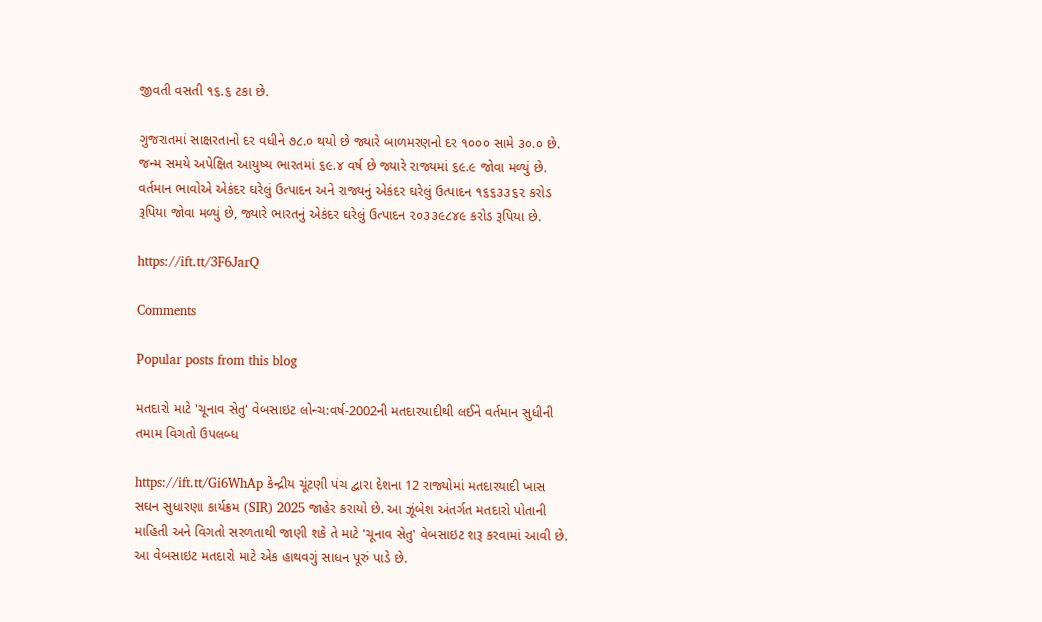જીવતી વસતી ૧૬.૬ ટકા છે.

ગુજરાતમાં સાક્ષરતાનો દર વધીને ૭૮.૦ થયો છે જ્યારે બાળમરણનો દર ૧૦૦૦ સામે ૩૦.૦ છે. જન્મ સમયે અપેક્ષિત આયુષ્ય ભારતમાં ૬૯.૪ વર્ષ છે જ્યારે રાજ્યમાં ૬૯.૯ જોવા મળ્યું છે. વર્તમાન ભાવોએ એકંદર ઘરેલું ઉત્પાદન અને રાજ્યનું એકંદર ઘરેલું ઉત્પાદન ૧૬૬૩૩૬૨ કરોડ રૂપિયા જોવા મળ્યું છે, જ્યારે ભારતનું એકંદર ઘરેલું ઉત્પાદન ૨૦૩૩૯૮૪૯ કરોડ રૂપિયા છે.

https://ift.tt/3F6JarQ

Comments

Popular posts from this blog

મતદારો માટે 'ચૂનાવ સેતુ' વેબસાઇટ લોન્ચ:વર્ષ-2002ની મતદારયાદીથી લઈને વર્તમાન સુધીની તમામ વિગતો ઉપલબ્ધ

https://ift.tt/Gi6WhAp કેન્દ્રીય ચૂંટણી પંચ દ્વારા દેશના 12 રાજ્યોમાં મતદારયાદી ખાસ સઘન સુધારણા કાર્યક્રમ (SIR) 2025 જાહેર કરાયો છે. આ ઝૂંબેશ અંતર્ગત મતદારો પોતાની માહિતી અને વિગતો સરળતાથી જાણી શકે તે માટે 'ચૂનાવ સેતુ' વેબસાઇટ શરૂ કરવામાં આવી છે. આ વેબસાઇટ મતદારો માટે એક હાથવગું સાધન પૂરું પાડે છે.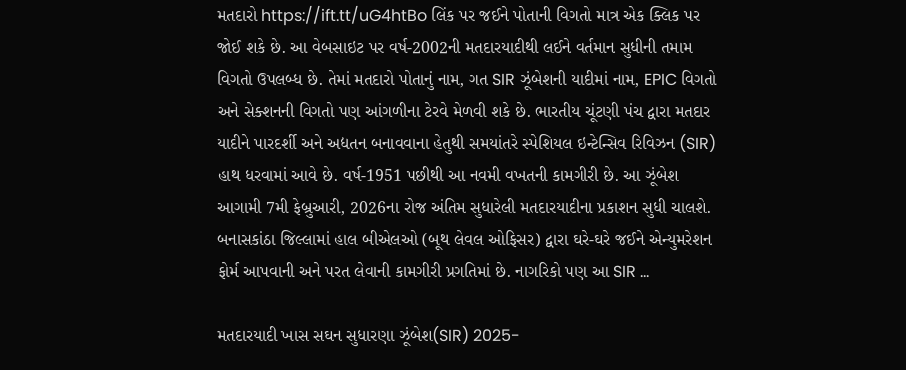મતદારો https://ift.tt/uG4htBo લિંક પર જઈને પોતાની વિગતો માત્ર એક ક્લિક પર જોઈ શકે છે. આ વેબસાઇટ પર વર્ષ-2002ની મતદારયાદીથી લઈને વર્તમાન સુધીની તમામ વિગતો ઉપલબ્ધ છે. તેમાં મતદારો પોતાનું નામ, ગત SIR ઝૂંબેશની યાદીમાં નામ, EPIC વિગતો અને સેક્શનની વિગતો પણ આંગળીના ટેરવે મેળવી શકે છે. ભારતીય ચૂંટણી પંચ દ્વારા મતદાર યાદીને પારદર્શી અને અદ્યતન બનાવવાના હેતુથી સમયાંતરે સ્પેશિયલ ઇન્ટેન્સિવ રિવિઝન (SIR) હાથ ધરવામાં આવે છે. વર્ષ-1951 પછીથી આ નવમી વખતની કામગીરી છે. આ ઝૂંબેશ આગામી 7મી ફેબ્રુઆરી, 2026ના રોજ અંતિમ સુધારેલી મતદારયાદીના પ્રકાશન સુધી ચાલશે. બનાસકાંઠા જિલ્લામાં હાલ બીએલઓ (બૂથ લેવલ ઓફિસર) દ્વારા ઘરે-ઘરે જઈને એન્યુમરેશન ફોર્મ આપવાની અને પરત લેવાની કામગીરી પ્રગતિમાં છે. નાગરિકો પણ આ SIR ...

મતદારયાદી ખાસ સઘન સુધારણા ઝૂંબેશ(SIR) 2025-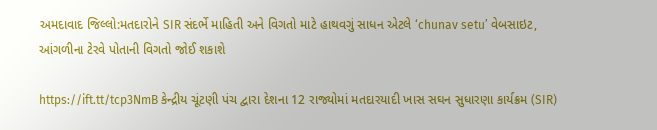અમદાવાદ જિલ્લો:મતદારોને SIR સંદર્ભે માહિતી અને વિગતો માટે હાથવગું સાધન એટલે ‘chunav setu’ વેબસાઇટ, આંગળીના ટેરવે પોતાની વિગતો જોઈ શકાશે

https://ift.tt/tcp3NmB કેન્દ્રીય ચૂંટણી પંચ દ્વારા દેશના 12 રાજ્યોમાં મતદારયાદી ખાસ સઘન સુધારણા કાર્યક્રમ (SIR)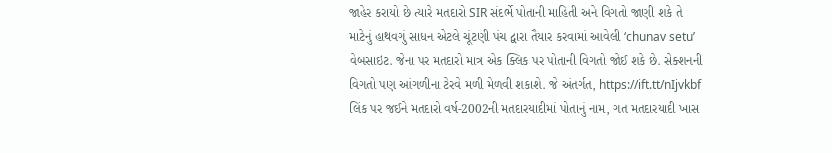જાહેર કરાયો છે ત્યારે મતદારો SIR સંદર્ભે પોતાની માહિતી અને વિગતો જાણી શકે તે માટેનું હાથવગું સાધન એટલે ચૂંટણી પંચ દ્વારા તૈયાર કરવામાં આવેલી ‘chunav setu’ વેબસાઇટ. જેના પર મતદારો માત્ર એક ક્લિક પર પોતાની વિગતો જોઈ શકે છે. સેક્શનની વિગતો પણ આંગળીના ટેરવે મળી મેળવી શકાશે. જે અંતર્ગત, https://ift.tt/nIjvkbf લિંક પર જઈને મતદારો વર્ષ-2002ની મતદારયાદીમાં પોતાનું નામ, ગત મતદારયાદી ખાસ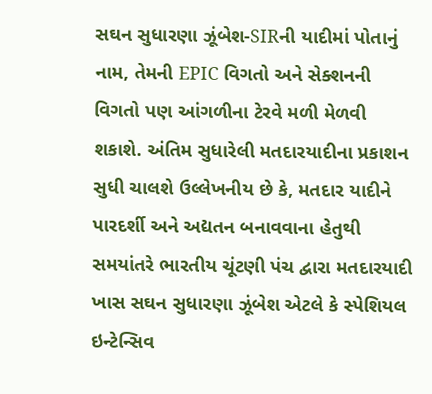સઘન સુધારણા ઝૂંબેશ-SIRની યાદીમાં પોતાનું નામ, તેમની EPIC વિગતો અને સેક્શનની વિગતો પણ આંગળીના ટેરવે મળી મેળવી શકાશે. અંતિમ સુધારેલી મતદારયાદીના પ્રકાશન સુધી ચાલશે ઉલ્લેખનીય છે કે, મતદાર યાદીને પારદર્શી અને અદ્યતન બનાવવાના હેતુથી સમયાંતરે ભારતીય ચૂંટણી પંચ દ્વારા મતદારયાદી ખાસ સઘન સુધારણા ઝૂંબેશ એટલે કે સ્પેશિયલ ઇન્ટેન્સિવ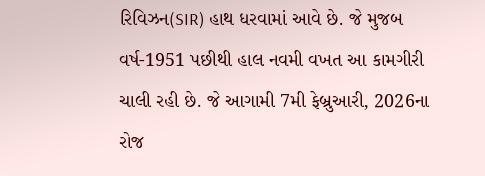રિવિઝન(SIR) હાથ ધરવામાં આવે છે. જે મુજબ વર્ષ-1951 પછીથી હાલ નવમી વખત આ કામગીરી ચાલી રહી છે. જે આગામી 7મી ફેબ્રુઆરી, 2026ના રોજ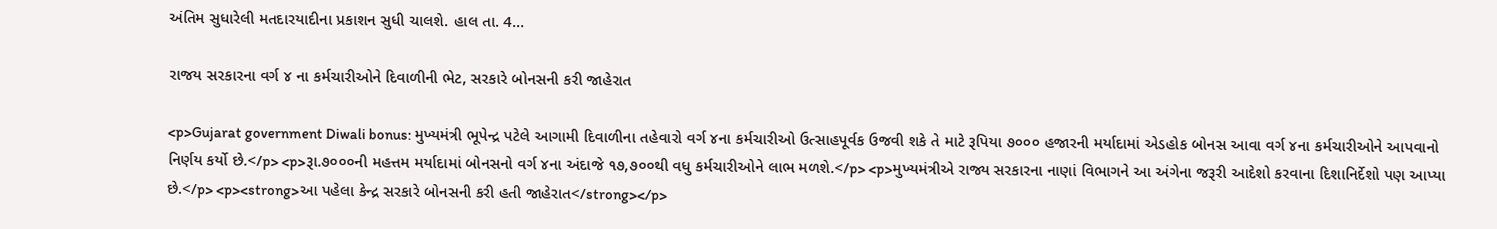અંતિમ સુધારેલી મતદારયાદીના પ્રકાશન સુધી ચાલશે. હાલ તા. 4...

રાજય સરકારના વર્ગ ૪ ના કર્મચારીઓને દિવાળીની ભેટ, સરકારે બોનસની કરી જાહેરાત

<p>Gujarat government Diwali bonus: મુખ્યમંત્રી ભૂપેન્દ્ર પટેલે આગામી દિવાળીના તહેવારો વર્ગ ૪ના કર્મચારીઓ ઉત્‍સાહપૂર્વક ઉજવી શકે તે માટે રૂપિયા ૭૦૦૦ હજારની મર્યાદામાં એડહોક બોનસ આવા વર્ગ ૪ના કર્મચારીઓને આપવાનો નિર્ણય કર્યો છે.</p> <p>રૂા.૭૦૦૦ની મહત્તમ મર્યાદામાં બોનસનો વર્ગ ૪ના અંદાજે ૧૭,૭૦૦થી વધુ કર્મચારીઓને લાભ મળશે.</p> <p>મુખ્યમંત્રીએ રાજ્ય સરકારના નાણાં વિભાગને આ અંગેના જરૂરી આદેશો કરવાના દિશાનિર્દેશો પણ આપ્યા છે.</p> <p><strong>આ પહેલા કેન્દ્ર સરકારે બોનસની કરી હતી જાહેરાત</strong></p>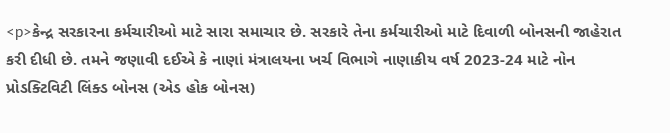<p>કેન્દ્ર સરકારના કર્મચારીઓ માટે સારા સમાચાર છે. સરકારે તેના કર્મચારીઓ માટે દિવાળી બોનસની જાહેરાત કરી દીધી છે. તમને જણાવી દઈએ કે નાણાં મંત્રાલયના ખર્ચ વિભાગે નાણાકીય વર્ષ 2023-24 માટે નોન પ્રોડક્ટિવિટી લિંક્ડ બોનસ (એડ હોક બોનસ)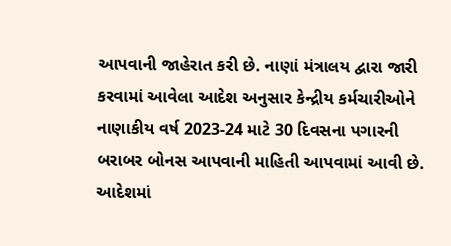આપવાની જાહેરાત કરી છે. નાણાં મંત્રાલય દ્વારા જારી કરવામાં આવેલા આદેશ અનુસાર કેન્દ્રીય કર્મચારીઓને નાણાકીય વર્ષ 2023-24 માટે 30 દિવસના પગારની બરાબર બોનસ આપવાની માહિતી આપવામાં આવી છે. આદેશમાં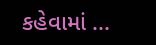કહેવામાં ...